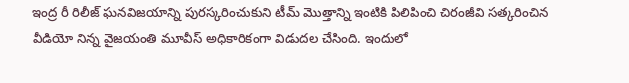ఇంద్ర రీ రిలీజ్ ఘనవిజయాన్ని పురస్కరించుకుని టీమ్ మొత్తాన్ని ఇంటికి పిలిపించి చిరంజీవి సత్కరించిన వీడియో నిన్న వైజయంతి మూవీస్ అధికారికంగా విడుదల చేసింది. ఇందులో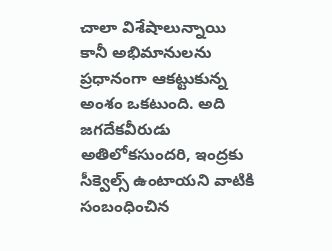చాలా విశేషాలున్నాయి కానీ అభిమానులను ప్రధానంగా ఆకట్టుకున్న అంశం ఒకటుంది. అది జగదేకవీరుడు అతిలోకసుందరి, ఇంద్రకు సీక్వెల్స్ ఉంటాయని వాటికి సంబంధించిన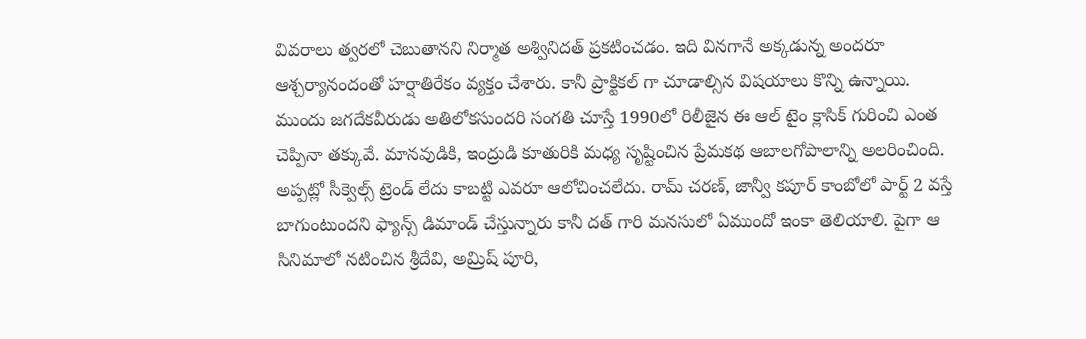వివరాలు త్వరలో చెబుతానని నిర్మాత అశ్వినిదత్ ప్రకటించడం. ఇది వినగానే అక్కడున్న అందరూ ఆశ్చర్యానందంతో హర్షాతిరేకం వ్యక్తం చేశారు. కానీ ప్రాక్టికల్ గా చూడాల్సిన విషయాలు కొన్ని ఉన్నాయి.
ముందు జగదేకవీరుడు అతిలోకసుందరి సంగతి చూస్తే 1990లో రిలీజైన ఈ ఆల్ టైం క్లాసిక్ గురించి ఎంత చెప్పినా తక్కువే. మానవుడికి, ఇంద్రుడి కూతురికి మధ్య సృష్టించిన ప్రేమకథ ఆబాలగోపాలాన్ని అలరించింది. అప్పట్లో సీక్వెల్స్ ట్రెండ్ లేదు కాబట్టి ఎవరూ ఆలోచించలేదు. రామ్ చరణ్, జాన్వీ కపూర్ కాంబోలో పార్ట్ 2 వస్తే బాగుంటుందని ఫ్యాన్స్ డిమాండ్ చేస్తున్నారు కానీ దత్ గారి మనసులో ఏముందో ఇంకా తెలియాలి. పైగా ఆ సినిమాలో నటించిన శ్రీదేవి, అమ్రిష్ పూరి,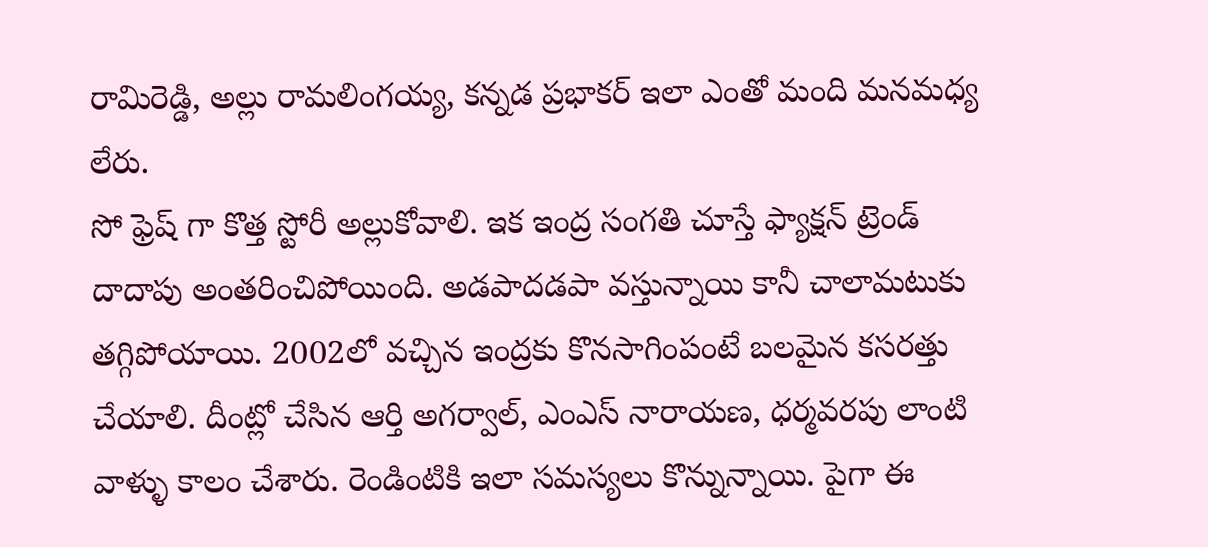రామిరెడ్డి, అల్లు రామలింగయ్య, కన్నడ ప్రభాకర్ ఇలా ఎంతో మంది మనమధ్య లేరు.
సో ఫ్రెష్ గా కొత్త స్టోరీ అల్లుకోవాలి. ఇక ఇంద్ర సంగతి చూస్తే ఫ్యాక్షన్ ట్రెండ్ దాదాపు అంతరించిపోయింది. అడపాదడపా వస్తున్నాయి కానీ చాలామటుకు తగ్గిపోయాయి. 2002లో వచ్చిన ఇంద్రకు కొనసాగింపంటే బలమైన కసరత్తు చేయాలి. దీంట్లో చేసిన ఆర్తి అగర్వాల్, ఎంఎస్ నారాయణ, ధర్మవరపు లాంటి వాళ్ళు కాలం చేశారు. రెండింటికి ఇలా సమస్యలు కొన్నున్నాయి. పైగా ఈ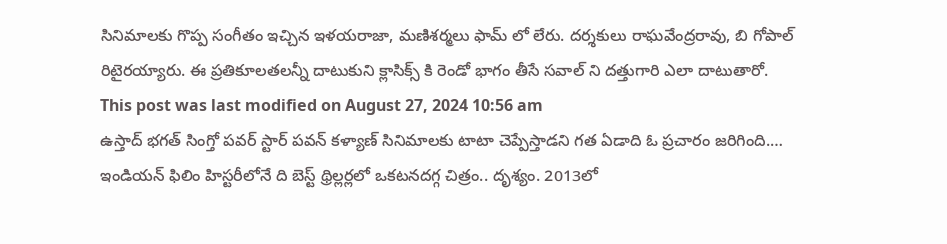సినిమాలకు గొప్ప సంగీతం ఇచ్చిన ఇళయరాజా, మణిశర్మలు ఫామ్ లో లేరు. దర్శకులు రాఘవేంద్రరావు, బి గోపాల్ రిటైరయ్యారు. ఈ ప్రతికూలతలన్నీ దాటుకుని క్లాసిక్స్ కి రెండో భాగం తీసే సవాల్ ని దత్తుగారి ఎలా దాటుతారో.
This post was last modified on August 27, 2024 10:56 am
ఉస్తాద్ భగత్ సింగ్తో పవర్ స్టార్ పవన్ కళ్యాణ్ సినిమాలకు టాటా చెప్పేస్తాడని గత ఏడాది ఓ ప్రచారం జరిగింది.…
ఇండియన్ ఫిలిం హిస్టరీలోనే ది బెస్ట్ థ్రిల్లర్లలో ఒకటనదగ్గ చిత్రం.. దృశ్యం. 2013లో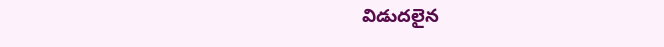విడుదలైన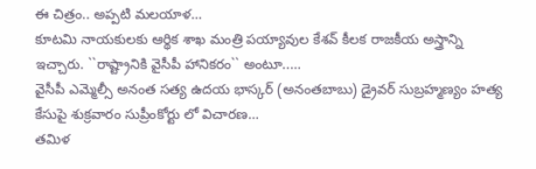ఈ చిత్రం.. అప్పటి మలయాళ…
కూటమి నాయకులకు ఆర్థిక శాఖ మంత్రి పయ్యావుల కేశవ్ కీలక రాజకీయ అస్త్రాన్ని ఇచ్చారు. ``రాష్ట్రానికి వైసీపీ హానికరం`` అంటూ..…
వైసీపీ ఎమ్మెల్సీ అనంత సత్య ఉదయ భాస్కర్ (అనంతబాబు) డ్రైవర్ సుబ్రహ్మణ్యం హత్య కేసుపై శుక్రవారం సుప్రీంకోర్టు లో విచారణ…
తమిళ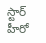స్టార్ హీరో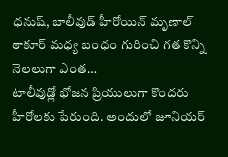ధనుష్, బాలీవుడ్ హీరోయిన్ మృణాల్ ఠాకూర్ మధ్య బంధం గురించి గత కొన్ని నెలలుగా ఎంత…
టాలీవుడ్లో భోజన ప్రియులుగా కొందరు హీరోలకు పేరుంది. అందులో జూనియర్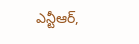ఎన్టీఆర్,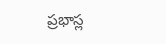ప్రభాస్ల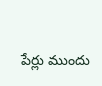పేర్లు ముందు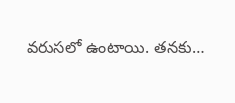వరుసలో ఉంటాయి. తనకు…